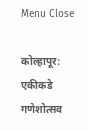Menu Close

कोल्हापूर: एकीकडे गणेशोत्सव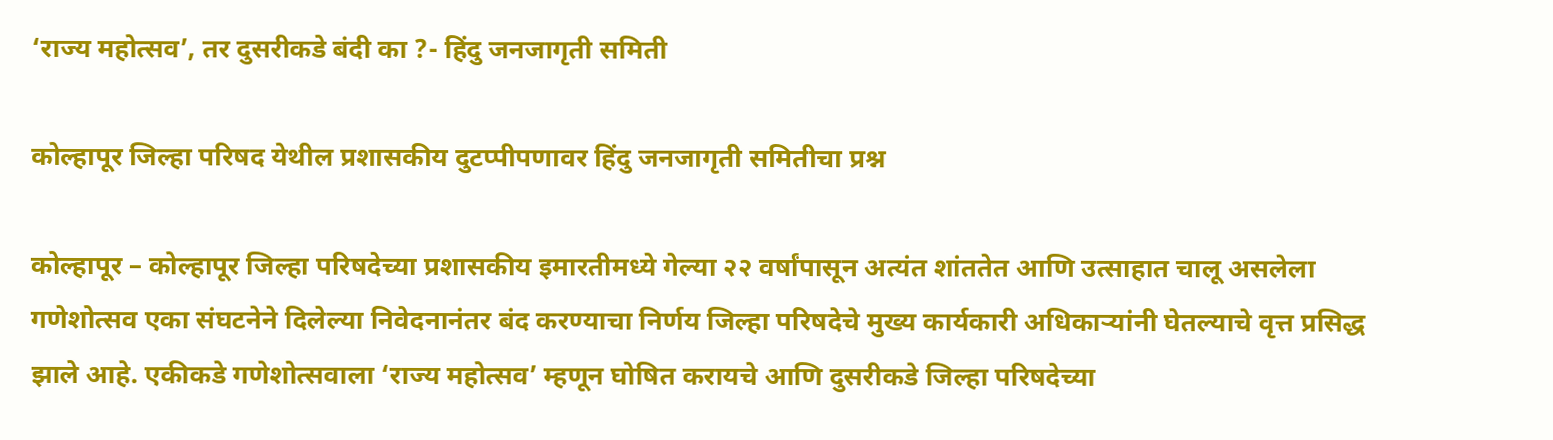‘राज्य महोत्सव’, तर दुसरीकडे बंदी का ?- हिंदु जनजागृती समिती

कोल्हापूर जिल्हा परिषद येथील प्रशासकीय दुटप्पीपणावर हिंदु जनजागृती समितीचा प्रश्न

कोल्हापूर – कोल्हापूर जिल्हा परिषदेच्या प्रशासकीय इमारतीमध्ये गेल्या २२ वर्षांपासून अत्यंत शांततेत आणि उत्साहात चालू असलेला गणेशोत्सव एका संघटनेने दिलेल्या निवेदनानंतर बंद करण्याचा निर्णय जिल्हा परिषदेचे मुख्य कार्यकारी अधिकार्‍यांनी घेतल्याचे वृत्त प्रसिद्ध झाले आहे. एकीकडे गणेशोत्सवाला ‘राज्य महोत्सव’ म्हणून घोषित करायचे आणि दुसरीकडे जिल्हा परिषदेच्या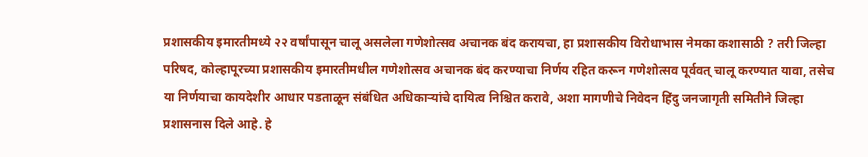प्रशासकीय इमारतीमध्ये २२ वर्षांपासून चालू असलेला गणेशोत्सव अचानक बंद करायचा, हा प्रशासकीय विरोधाभास नेमका कशासाठी ? तरी जिल्हा परिषद, कोल्हापूरच्या प्रशासकीय इमारतीमधील गणेशोत्सव अचानक बंद करण्याचा निर्णय रहित करून गणेशोत्सव पूर्ववत् चालू करण्यात यावा, तसेच या निर्णयाचा कायदेशीर आधार पडताळून संबंधित अधिकार्‍यांचे दायित्व निश्चित करावे, अशा मागणीचे निवेदन हिंदु जनजागृती समितीने जिल्हा प्रशासनास दिले आहे. हे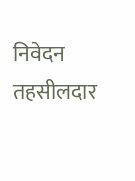निवेदन तहसीलदार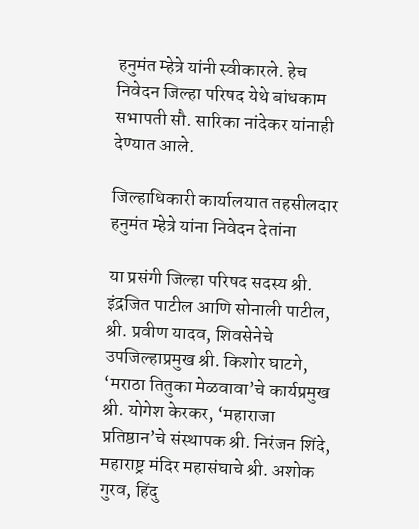हनुमंत म्हेत्रे यांनी स्वीकारले. हेच निवेदन जिल्हा परिषद येथे बांधकाम सभापती सौ. सारिका नांदेकर यांनाही देण्यात आले.

जिल्हाधिकारी कार्यालयात तहसीलदार हनुमंत म्हेत्रे यांना निवेदन देतांना

या प्रसंगी जिल्हा परिषद सदस्य श्री. इंद्रजित पाटील आणि सोनाली पाटील, श्री. प्रवीण यादव, शिवसेनेचे उपजिल्हाप्रमुख श्री. किशोर घाटगे, ‘मराठा तितुका मेळवावा’चे कार्यप्रमुख श्री. योगेश केरकर, ‘महाराजा प्रतिष्ठान’चे संस्थापक श्री. निरंजन शिंदे, महाराष्ट्र मंदिर महासंघाचे श्री. अशोक गुरव, हिंदु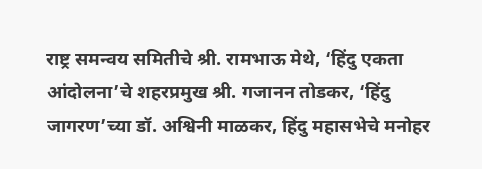राष्ट्र समन्वय समितीचे श्री. रामभाऊ मेथे, ‘हिंदु एकता आंदोलना’चे शहरप्रमुख श्री. गजानन तोडकर, ‘हिंदु जागरण’च्या डॉ. अश्विनी माळकर, हिंदु महासभेचे मनोहर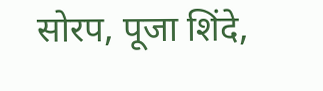सोरप, पूजा शिंदे,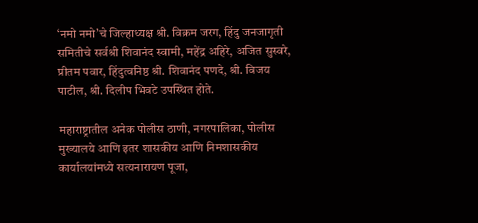‘नमो नमो’चे जिल्हाध्यक्ष श्री. विक्रम जरग, हिंदु जनजागृती समितीचे सर्वश्री शिवानंद स्वामी, महेंद्र अहिरे, अजित सुस्वरे, प्रीतम पवार, हिंदुत्वनिष्ठ श्री. शिवानंद पणदे, श्री. विजय पाटील, श्री. दिलीप भिवटे उपस्थित होते.

महाराष्ट्रातील अनेक पोलीस ठाणी, नगरपालिका, पोलीस मुख्यालये आणि इतर शासकीय आणि निमशासकीय कार्यालयांमध्ये सत्यनारायण पूजा,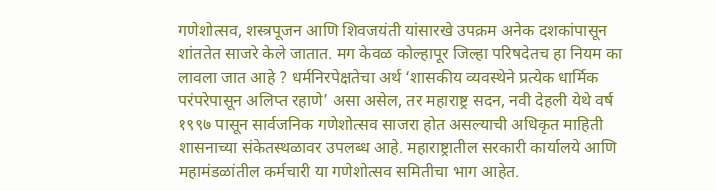गणेशोत्सव, शस्त्रपूजन आणि शिवजयंती यांसारखे उपक्रम अनेक दशकांपासून शांततेत साजरे केले जातात. मग केवळ कोल्हापूर जिल्हा परिषदेतच हा नियम का लावला जात आहे ? धर्मनिरपेक्षतेचा अर्थ ‘शासकीय व्यवस्थेने प्रत्येक धार्मिक परंपरेपासून अलिप्त रहाणे’ असा असेल, तर महाराष्ट्र सदन, नवी देहली येथे वर्ष १९९७ पासून सार्वजनिक गणेशोत्सव साजरा होत असल्याची अधिकृत माहिती शासनाच्या संकेतस्थळावर उपलब्ध आहे. महाराष्ट्रातील सरकारी कार्यालये आणि महामंडळांतील कर्मचारी या गणेशोत्सव समितीचा भाग आहेत.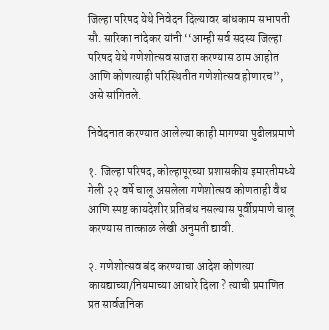जिल्हा परिषद येथे निवेदन दिल्यावर बांधकाम सभापती सौ. सारिका नांदेकर यांनी ‘‘आम्ही सर्व सदस्य जिल्हा परिषद येथे गणेशोत्सव साजरा करण्यास ठाम आहोत आणि कोणत्याही परिस्थितीत गणेशोत्सव होणारच’’, असे सांगितले.

निवेदनात करण्यात आलेल्या काही मागण्या पुढीलप्रमाणे

१. जिल्हा परिषद, कोल्हापूरच्या प्रशासकीय इमारतीमध्ये गेली २२ वर्षे चालू असलेला गणेशोत्सव कोणताही वैध आणि स्पष्ट कायदेशीर प्रतिबंध नसल्यास पूर्वीप्रमाणे चालू करण्यास तात्काळ लेखी अनुमती द्यावी.

२. गणेशोत्सव बंद करण्याचा आदेश कोणत्या कायद्याच्या/नियमाच्या आधारे दिला ? त्याची प्रमाणित प्रत सार्वजनिक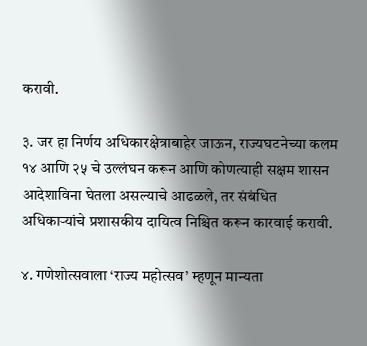करावी.

३. जर हा निर्णय अधिकारक्षेत्राबाहेर जाऊन, राज्यघटनेच्या कलम १४ आणि २५ चे उल्लंघन करून आणि कोणत्याही सक्षम शासन आदेशाविना घेतला असल्याचे आढळले, तर संबंधित अधिकार्‍यांचे प्रशासकीय दायित्व निश्चित करून कारवाई करावी.

४. गणेशोत्सवाला ‘राज्य महोत्सव’ म्हणून मान्यता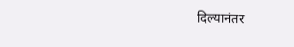दिल्यानंतर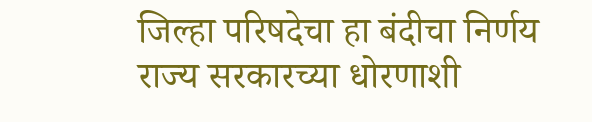जिल्हा परिषदेचा हा बंदीचा निर्णय राज्य सरकारच्या धोरणाशी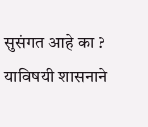सुसंगत आहे का ? याविषयी शासनाने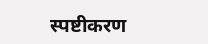स्पष्टीकरण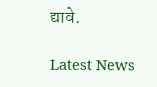द्यावे.

Latest News